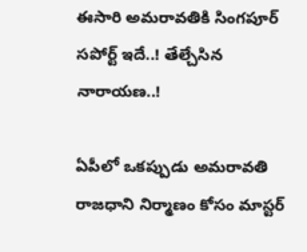ఈసారి అమరావతికి సింగపూర్ సపోర్ట్ ఇదే..! తేల్చేసిన నారాయణ..!

ఏపీలో ఒకప్పుడు అమరావతి రాజధాని నిర్మాణం కోసం మాస్టర్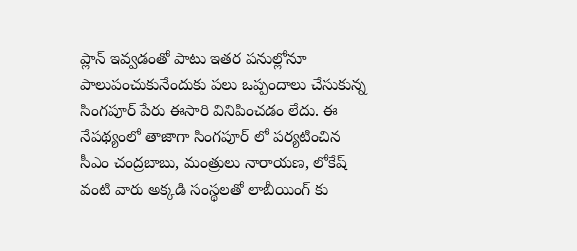ప్లాన్ ఇవ్వడంతో పాటు ఇతర పనుల్లోనూ పాలుపంచుకునేందుకు పలు ఒప్పందాలు చేసుకున్న సింగపూర్ పేరు ఈసారి వినిపించడం లేదు. ఈ నేపథ్యంలో తాజాగా సింగపూర్ లో పర్యటించిన సీఎం చంద్రబాబు, మంత్రులు నారాయణ, లోకేష్ వంటి వారు అక్కడి సంస్థలతో లాబీయింగ్ కు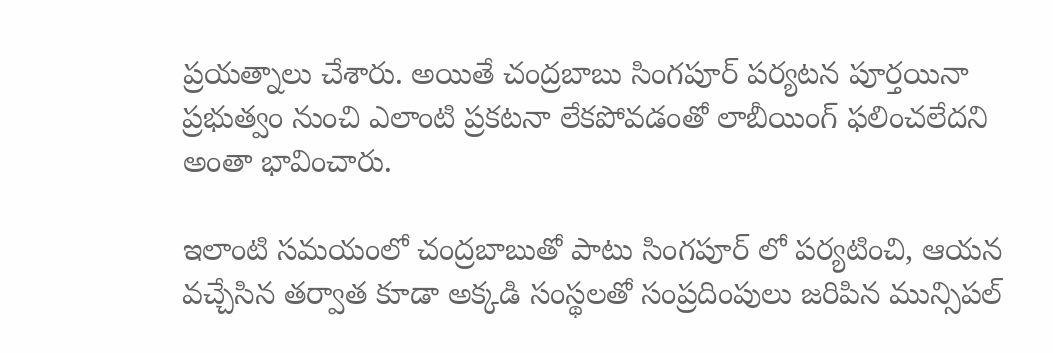ప్రయత్నాలు చేశారు. అయితే చంద్రబాబు సింగపూర్ పర్యటన పూర్తయినా ప్రభుత్వం నుంచి ఎలాంటి ప్రకటనా లేకపోవడంతో లాబీయింగ్ ఫలించలేదని అంతా భావించారు.

ఇలాంటి సమయంలో చంద్రబాబుతో పాటు సింగపూర్ లో పర్యటించి, ఆయన వచ్చేసిన తర్వాత కూడా అక్కడి సంస్థలతో సంప్రదింపులు జరిపిన మున్సిపల్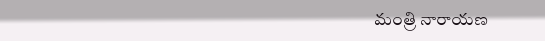మంత్రి నారాయణ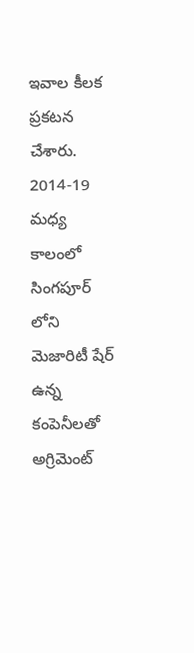ఇవాల కీలక ప్రకటన చేశారు. 2014-19 మ‌ధ్య కాలంలో సింగ‌పూర్ లోని మెజారిటీ షేర్ ఉన్న కంపెనీల‌తో అగ్రిమెంట్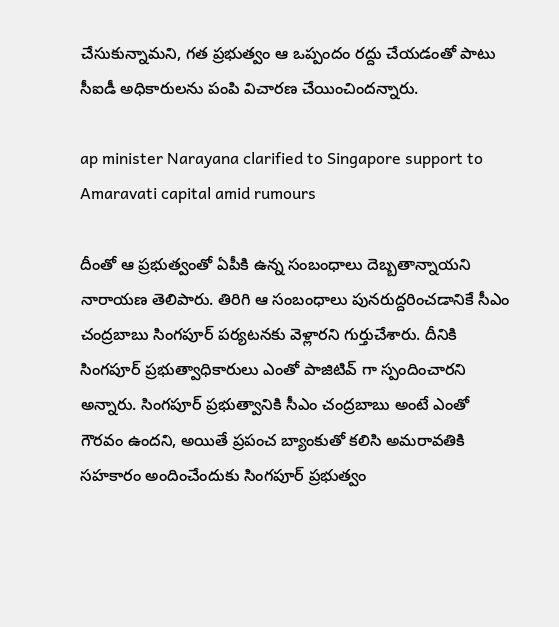చేసుకున్నామ‌ని, గ‌త ప్ర‌భుత్వం ఆ ఒప్పందం ర‌ద్దు చేయ‌డంతో పాటు సీఐడీ అధికారుల‌ను పంపి విచార‌ణ చేయించిందన్నారు.

ap minister Narayana clarified to Singapore support to Amaravati capital amid rumours

దీంతో ఆ ప్ర‌భుత్వంతో ఏపీకి ఉన్న సంబంధాలు దెబ్బ‌తాన్నాయని నారాయణ తెలిపారు. తిరిగి ఆ సంబంధాలు పున‌రుద్ద‌రించడానికే సీఎం చంద్ర‌బాబు సింగ‌పూర్ ప‌ర్య‌ట‌న‌కు వెళ్లార‌ని గుర్తుచేశారు. దీనికి సింగ‌పూర్ ప్ర‌భుత్వాధికారులు ఎంతో పాజిటివ్ గా స్పందించార‌ని అన్నారు. సింగ‌పూర్ ప్ర‌భుత్వానికి సీఎం చంద్ర‌బాబు అంటే ఎంతో గౌర‌వం ఉంద‌ని, అయితే ప్ర‌పంచ బ్యాంకుతో క‌లిసి అమ‌రావ‌తికి స‌హ‌కారం అందించేందుకు సింగ‌పూర్ ప్ర‌భుత్వం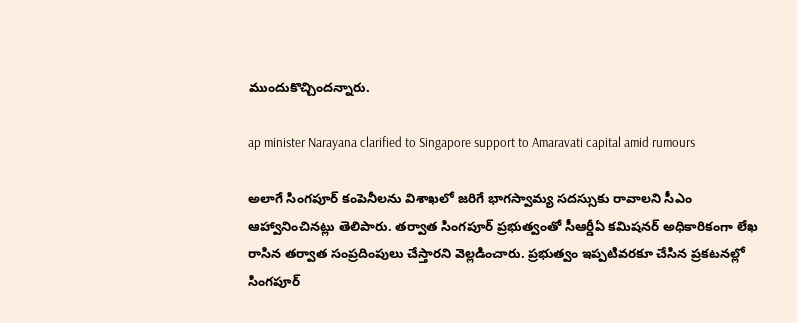ముందుకొచ్చింద‌న్నారు.

ap minister Narayana clarified to Singapore support to Amaravati capital amid rumours

అలాగే సింగ‌పూర్ కంపెనీల‌ను విశాఖ‌లో జ‌రిగే భాగ‌స్వామ్య స‌ద‌స్సుకు రావాల‌ని సీఎం ఆహ్వానించిన‌ట్లు తెలిపారు. త‌ర్వాత సింగ‌పూర్ ప్ర‌భుత్వంతో సీఆర్డీఏ క‌మిష‌న‌ర్ అధికారికంగా లేఖ రాసిన త‌ర్వాత సంప్ర‌దింపులు చేస్తార‌ని వెల్లడించారు. ప్రభుత్వం ఇప్పటివరకూ చేసిన ప్రకటనల్లో సింగపూర్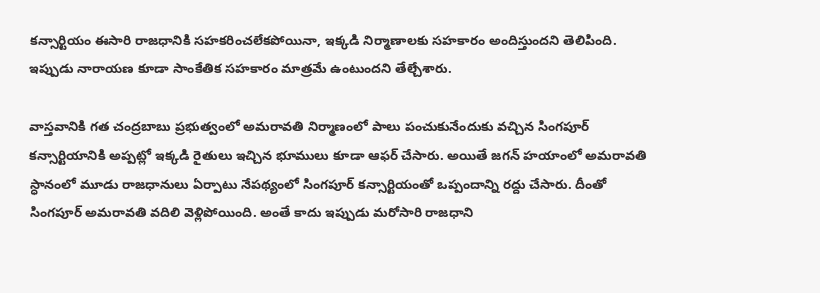కన్సార్టియం ఈసారి రాజధానికి సహకరించలేకపోయినా, ఇక్కడి నిర్మాణాలకు సహకారం అందిస్తుందని తెలిపింది. ఇప్పుడు నారాయణ కూడా సాంకేతిక సహకారం మాత్రమే ఉంటుందని తేల్చేశారు.

వాస్తవానికి గత చంద్రబాబు ప్రభుత్వంలో అమరావతి నిర్మాణంలో పాలు పంచుకునేందుకు వచ్చిన సింగపూర్ కన్సార్టియానికి అప్పట్లో ఇక్కడి రైతులు ఇచ్చిన భూములు కూడా ఆఫర్ చేసారు. అయితే జగన్ హయాంలో అమరావతి స్ధానంలో మూడు రాజధానులు ఏర్పాటు నేపథ్యంలో సింగపూర్ కన్సార్టియంతో ఒప్పందాన్ని రద్దు చేసారు. దీంతో సింగపూర్ అమరావతి వదిలి వెళ్లిపోయింది. అంతే కాదు ఇప్పుడు మరోసారి రాజధాని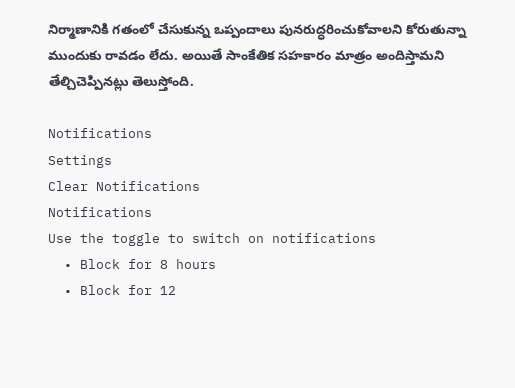నిర్మాణానికి గతంలో చేసుకున్న ఒప్పందాలు పునరుద్ధరించుకోవాలని కోరుతున్నా ముందుకు రావడం లేదు. అయితే సాంకేతిక సహకారం మాత్రం అందిస్తామని తేల్చిచెప్పినట్లు తెలుస్తోంది.

Notifications
Settings
Clear Notifications
Notifications
Use the toggle to switch on notifications
  • Block for 8 hours
  • Block for 12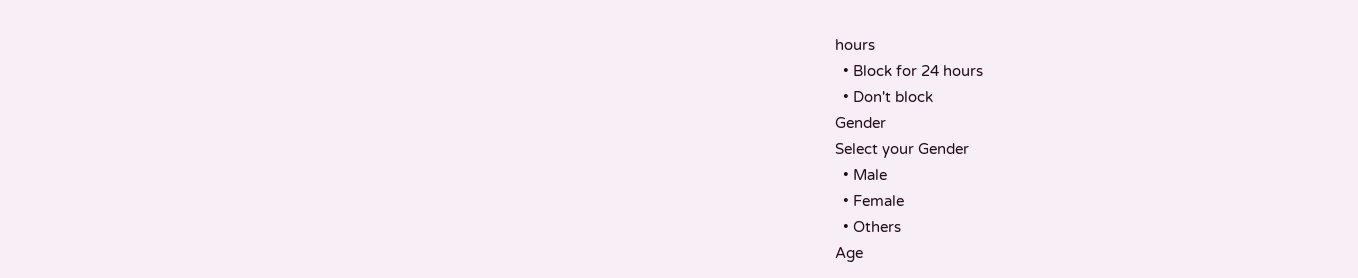hours
  • Block for 24 hours
  • Don't block
Gender
Select your Gender
  • Male
  • Female
  • Others
Age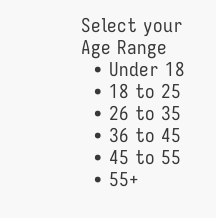Select your Age Range
  • Under 18
  • 18 to 25
  • 26 to 35
  • 36 to 45
  • 45 to 55
  • 55+